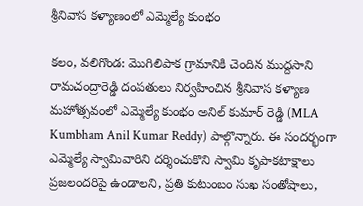శ్రీనివాస కళ్యాణంలో ఎమ్మెల్యే కుంభం

కలం, వలిగొండ: మొగిలిపాక గ్రామానికి చెందిన ముద్దసాని రామచంద్రారెడ్డి దంపతులు నిర్వహించిన శ్రీనివాస కళ్యాణ మహోత్సవంలో ఎమ్మెల్యే కుంభం అనిల్ కుమార్ రెడ్డి (MLA Kumbham Anil Kumar Reddy) పాల్గొన్నారు. ఈ సందర్భంగా ఎమ్మెల్యే స్వామివారిని దర్శించుకొని స్వామి కృపాకటాక్షాలు ప్రజలందరిపై ఉండాలని, ప్రతి కుటుంబం సుఖ సంతోషాలు,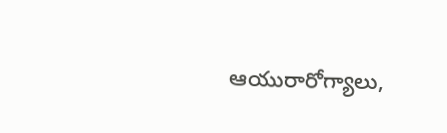ఆయురారోగ్యాలు,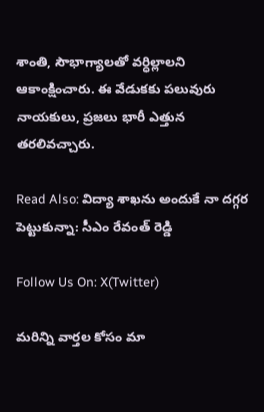శాంతి, సౌభాగ్యాలతో వర్ధిల్లాలని ఆకాంక్షించారు. ఈ వేడుక‌కు ప‌లువురు నాయ‌కులు, ప్ర‌జ‌లు భారీ ఎత్తున త‌ర‌లివ‌చ్చారు.

Read Also: విద్యా శాఖను అందుకే నా దగ్గ‌ర పెట్టుకున్నా: సీఎం రేవంత్ రెడ్డి

Follow Us On: X(Twitter)

మ‌రిన్ని వార్త‌ల కోసం మా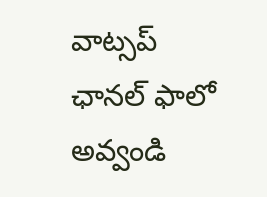వాట్స‌ప్ ఛాన‌ల్ ఫాలో అవ్వండి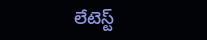లేటెస్ట్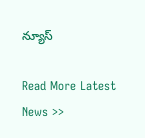న్యూస్‌

Read More Latest News >>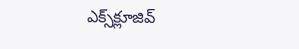ఎక్స్‌క్లూజివ్‌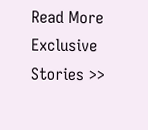Read More Exclusive Stories >>